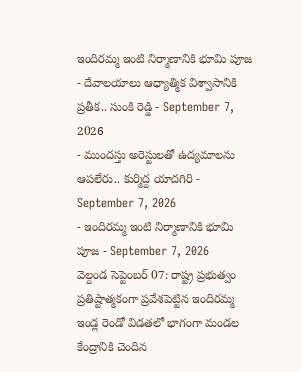ఇందిరమ్మ ఇంటి నిర్మాణానికి భూమి పూజ
- దేవాలయాలు ఆధ్యాత్మిక విశ్వాసానికి ప్రతీక.. సుంకి రెడ్డి - September 7, 2026
- ముందస్తు అరెస్టులతో ఉద్యమాలను ఆపలేరు.. కుర్మిద్ద యాదగిరి - September 7, 2026
- ఇందిరమ్మ ఇంటి నిర్మాణానికి భూమి పూజ - September 7, 2026
వెల్దండ సెప్టెంబర్ 07: రాష్ట్ర ప్రభుత్వం ప్రతిష్టాత్మకంగా ప్రవేశపెట్టిన ఇందిరమ్మ ఇండ్ల రెండో విడతలో భాగంగా మండల కేంద్రానికి చెందిన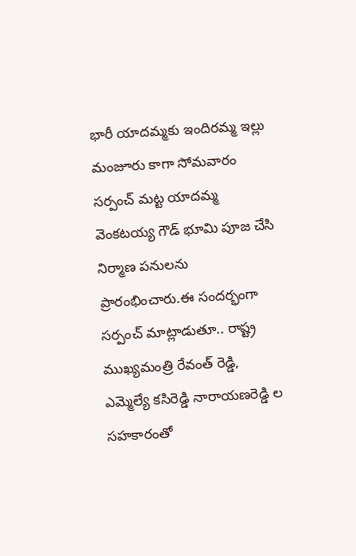భారీ యాదమ్మకు ఇందిరమ్మ ఇల్లు మంజూరు కాగా సోమవారం సర్పంచ్ మట్ట యాదమ్మ వెంకటయ్య గౌడ్ భూమి పూజ చేసి నిర్మాణ పనులను ప్రారంభించారు.ఈ సందర్భంగా సర్పంచ్ మాట్లాడుతూ.. రాష్ట్ర ముఖ్యమంత్రి రేవంత్ రెడ్డి, ఎమ్మెల్యే కసిరెడ్డి నారాయణరెడ్డి ల సహకారంతో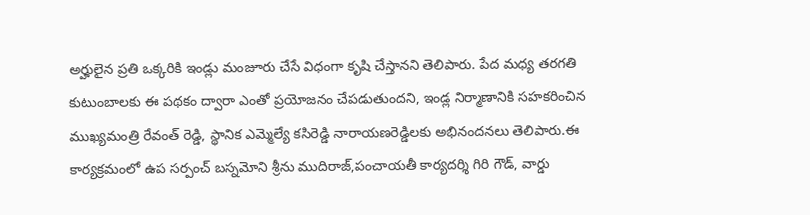అర్హులైన ప్రతి ఒక్కరికి ఇండ్లు మంజూరు చేసే విధంగా కృషి చేస్తానని తెలిపారు. పేద మధ్య తరగతి కుటుంబాలకు ఈ పథకం ద్వారా ఎంతో ప్రయోజనం చేపడుతుందని, ఇండ్ల నిర్మాణానికి సహకరించిన ముఖ్యమంత్రి రేవంత్ రెడ్డి, స్థానిక ఎమ్మెల్యే కసిరెడ్డి నారాయణరెడ్డిలకు అభినందనలు తెలిపారు.ఈ కార్యక్రమంలో ఉప సర్పంచ్ బస్నమోని శ్రీను ముదిరాజ్,పంచాయతీ కార్యదర్శి గిరి గౌడ్, వార్డు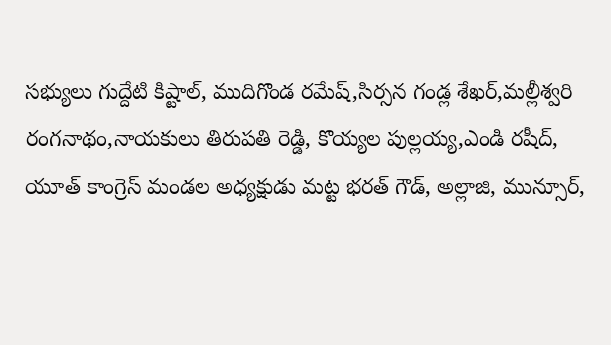సభ్యులు గుద్దేటి కిష్టాల్, ముదిగొండ రమేష్,సిర్సన గండ్ల శేఖర్,మల్లీశ్వరి రంగనాథం,నాయకులు తిరుపతి రెడ్డి, కొయ్యల పుల్లయ్య,ఎండి రషీద్, యూత్ కాంగ్రెస్ మండల అధ్యక్షుడు మట్ట భరత్ గౌడ్, అల్లాజి, మున్సూర్,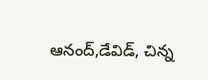ఆనంద్,డేవిడ్, చిన్న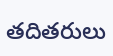తదితరులు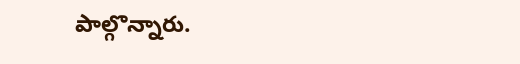పాల్గొన్నారు.